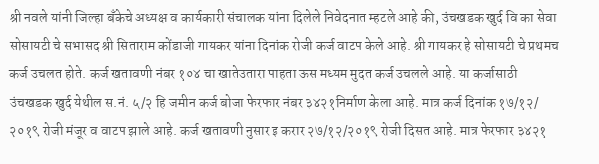श्री नवले यांनी जिल्हा बँकेचे अध्यक्ष व कार्यकारी संचालक यांना दिलेले निवेदनात म्हटले आहे की, उंचखडक खुर्द वि का सेवा सोसायटी चे सभासद श्री सिताराम कोंडाजी गायकर यांना दिनांक रोजी कर्ज वाटप केले आहे. श्री गायकर हे सोसायटी चे प्रथमच कर्ज उचलत होते. कर्ज खतावणी नंबर १०४ चा खातेउतारा पाहता ऊस मध्यम मुदत कर्ज उचलले आहे. या कर्जासाठी उंचखडक खुर्द येथील स.नं. ५/२ हि जमीन कर्ज बोजा फेरफार नंबर ३४२१निर्माण केला आहे. मात्र कर्ज दिनांक १७/१२/ २०१९ रोजी मंजूर व वाटप झाले आहे. कर्ज खतावणी नुसार इ करार २७/१२/२०१९ रोजी दिसत आहे. मात्र फेरफार ३४२१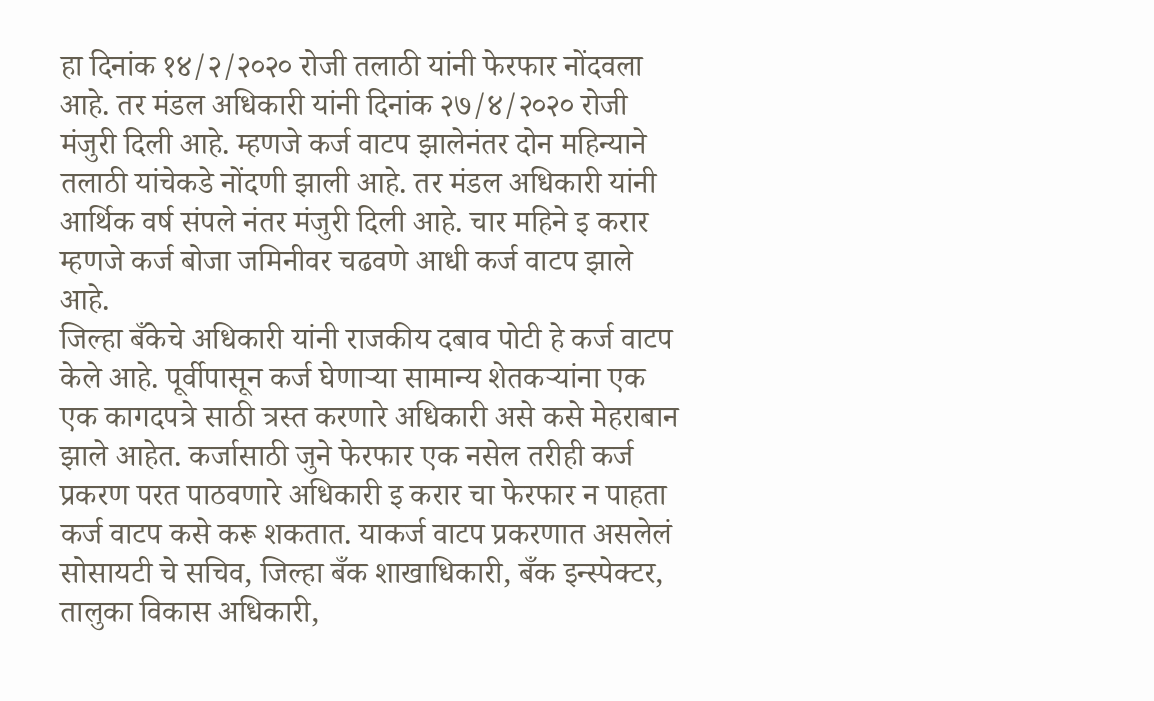हा दिनांक १४/२/२०२० रोजी तलाठी यांनी फेरफार नोंदवला आहे. तर मंडल अधिकारी यांनी दिनांक २७/४/२०२० रोजी मंजुरी दिली आहे. म्हणजे कर्ज वाटप झालेनंतर दोन महिन्याने तलाठी यांचेकडे नोंदणी झाली आहे. तर मंडल अधिकारी यांनी आर्थिक वर्ष संपले नंतर मंजुरी दिली आहे. चार महिने इ करार म्हणजे कर्ज बोजा जमिनीवर चढवणे आधी कर्ज वाटप झाले आहे.
जिल्हा बँकेचे अधिकारी यांनी राजकीय दबाव पोटी हे कर्ज वाटप केले आहे. पूर्वीपासून कर्ज घेणाऱ्या सामान्य शेतकऱ्यांना एक एक कागदपत्रे साठी त्रस्त करणारे अधिकारी असे कसे मेहराबान झाले आहेत. कर्जासाठी जुने फेरफार एक नसेल तरीही कर्ज प्रकरण परत पाठवणारे अधिकारी इ करार चा फेरफार न पाहता कर्ज वाटप कसे करू शकतात. याकर्ज वाटप प्रकरणात असलेलं सोसायटी चे सचिव, जिल्हा बँक शाखाधिकारी, बँक इन्स्पेक्टर, तालुका विकास अधिकारी,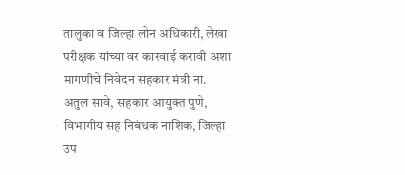तालुका व जिल्हा लोन अधिकारी, लेखा परीक्षक यांच्या वर कारवाई करावी अशा मागणीचे निवेदन सहकार मंत्री ना. अतुल सावे, सहकार आयुक्त पुणे, विभागीय सह निबंधक नाशिक, जिल्हा उप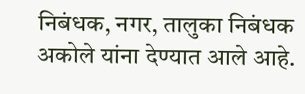निबंधक, नगर, तालुका निबंधक अकोले यांना देण्यात आले आहे.